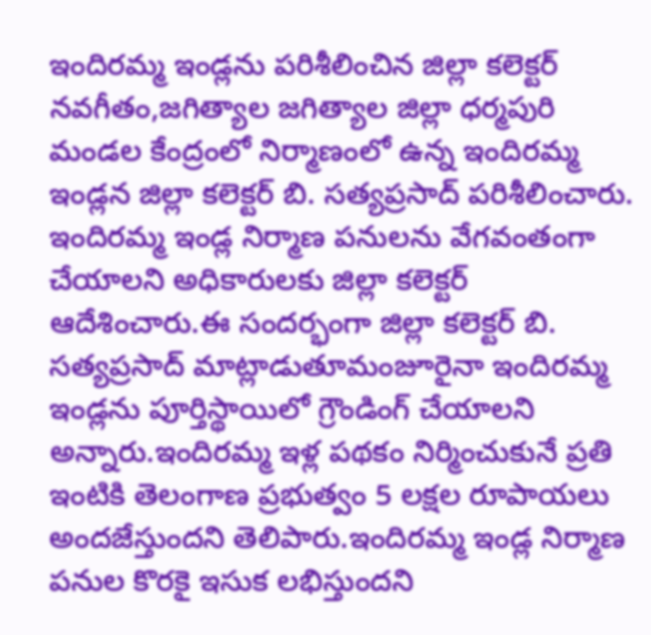ఇందిరమ్మ ఇండ్లను పరిశీలించిన జిల్లా కలెక్టర్
నవగీతం,జగిత్యాల జగిత్యాల జిల్లా ధర్మపురి మండల కేంద్రంలో నిర్మాణంలో ఉన్న ఇందిరమ్మ ఇండ్లన జిల్లా కలెక్టర్ బి. సత్యప్రసాద్ పరిశీలించారు. ఇందిరమ్మ ఇండ్ల నిర్మాణ పనులను వేగవంతంగా చేయాలని అధికారులకు జిల్లా కలెక్టర్ ఆదేశించారు.ఈ సందర్భంగా జిల్లా కలెక్టర్ బి. సత్యప్రసాద్ మాట్లాడుతూమంజూరైనా ఇందిరమ్మ ఇండ్లను పూర్తిస్థాయిలో గ్రౌండింగ్ చేయాలని అన్నారు.ఇందిరమ్మ ఇళ్ల పథకం నిర్మించుకునే ప్రతి ఇంటికి తెలంగాణ ప్రభుత్వం 5 లక్షల రూపాయలు అందజేస్తుందని తెలిపారు.ఇందిరమ్మ ఇండ్ల నిర్మాణ పనుల కొరకై ఇసుక లభిస్తుందని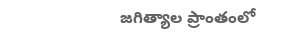జగిత్యాల ప్రాంతంలో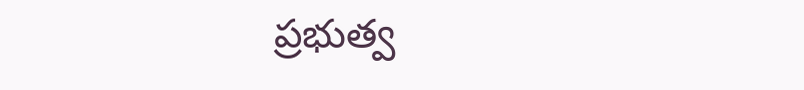ప్రభుత్వ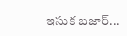ఇసుక బజార్...